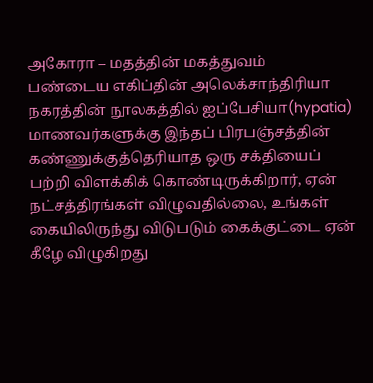அகோரா – மதத்தின் மகத்துவம்
பண்டைய எகிப்தின் அலெக்சாந்திரியா நகரத்தின் நூலகத்தில் ஐப்பேசியா(hypatia) மாணவர்களுக்கு இந்தப் பிரபஞ்சத்தின் கண்ணுக்குத்தெரியாத ஒரு சக்தியைப் பற்றி விளக்கிக் கொண்டிருக்கிறார், ஏன் நட்சத்திரங்கள் விழுவதில்லை, உங்கள் கையிலிருந்து விடுபடும் கைக்குட்டை ஏன் கீழே விழுகிறது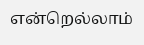என்றெல்லாம்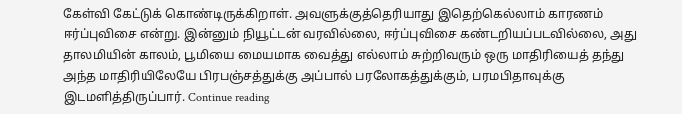கேள்வி கேட்டுக் கொண்டிருக்கிறாள். அவளுக்குத்தெரியாது இதெற்கெல்லாம் காரணம் ஈர்ப்புவிசை என்று. இன்னும் நியூட்டன் வரவில்லை, ஈர்ப்புவிசை கண்டறியப்படவில்லை, அது தாலமியின் காலம், பூமியை மையமாக வைத்து எல்லாம் சுற்றிவரும் ஒரு மாதிரியைத் தந்து அந்த மாதிரியிலேயே பிரபஞ்சத்துக்கு அப்பால் பரலோகத்துக்கும், பரமபிதாவுக்கு இடமளித்திருப்பார். Continue reading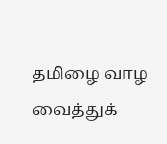தமிழை வாழ வைத்துக்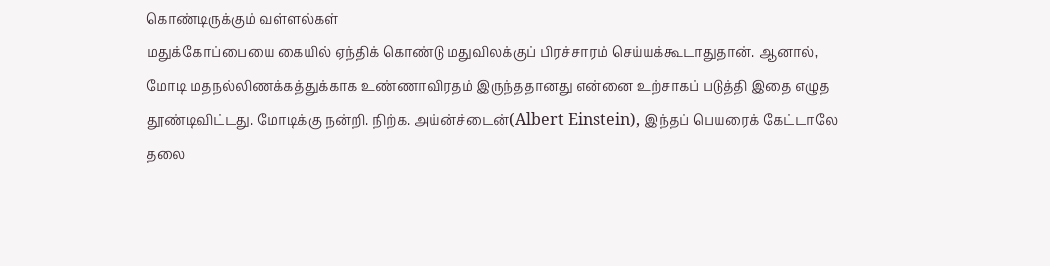கொண்டிருக்கும் வள்ளல்கள்
மதுக்கோப்பையை கையில் ஏந்திக் கொண்டு மதுவிலக்குப் பிரச்சாரம் செய்யக்கூடாதுதான். ஆனால், மோடி மதநல்லிணக்கத்துக்காக உண்ணாவிரதம் இருந்ததானது என்னை உற்சாகப் படுத்தி இதை எழுத தூண்டிவிட்டது. மோடிக்கு நன்றி. நிற்க. அய்ன்ச்டைன்(Albert Einstein), இந்தப் பெயரைக் கேட்டாலே தலை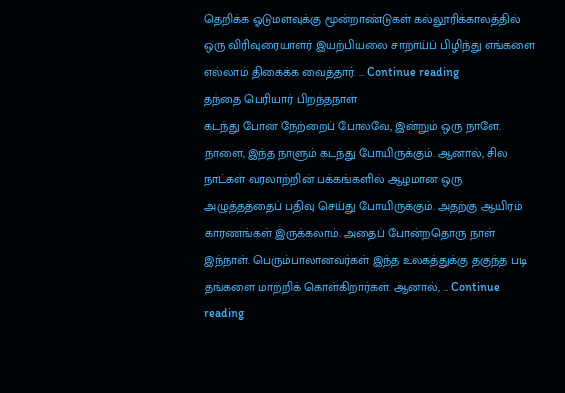தெறிக்க ஓடுமளவுக்கு மூன்றாண்டுகள் கல்லூரிக்காலத்தில் ஒரு விரிவுரையாளர் இயற்பியலை சாறாய்ப் பிழிந்து எங்களை எல்லாம் திகைக்க வைத்தார். … Continue reading
தந்தை பெரியார் பிறந்தநாள்
கடந்து போன நேற்றைப் போலவே, இன்றும் ஒரு நாளே. நாளை, இந்த நாளும் கடந்து போயிருக்கும். ஆனால், சில நாட்கள் வரலாற்றின் பக்கங்களில் ஆழமான ஒரு அழுத்தத்தைப் பதிவு செய்து போயிருக்கும். அதற்கு ஆயிரம் காரணங்கள் இருக்கலாம். அதைப் போன்றதொரு நாள் இந்நாள். பெரும்பாலானவர்கள் இந்த உலகத்துக்கு தகுந்த படி தங்களை மாற்றிக் கொள்கிறார்கள். ஆனால், … Continue reading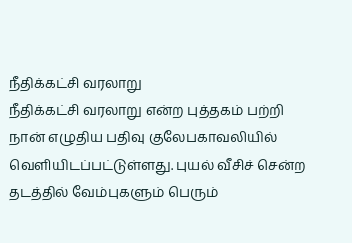நீதிக்கட்சி வரலாறு
நீதிக்கட்சி வரலாறு என்ற புத்தகம் பற்றி நான் எழுதிய பதிவு குலேபகாவலியில் வெளியிடப்பட்டுள்ளது. புயல் வீசிச் சென்ற தடத்தில் வேம்புகளும் பெரும்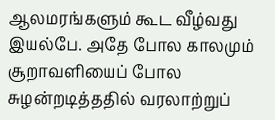ஆலமரங்களும் கூட வீழ்வது இயல்பே. அதே போல காலமும் சூறாவளியைப் போல சுழன்றடித்ததில் வரலாற்றுப்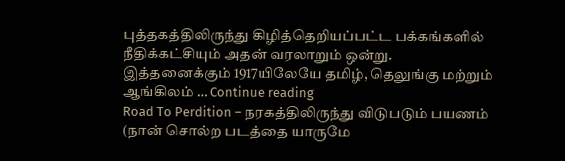புத்தகத்திலிருந்து கிழித்தெறியப்பட்ட பக்கங்களில் நீதிக்கட்சியும் அதன் வரலாறும் ஒன்று. இத்தனைக்கும் 1917யிலேயே தமிழ், தெலுங்கு மற்றும் ஆங்கிலம் … Continue reading
Road To Perdition – நரகத்திலிருந்து விடுபடும் பயணம்
(நான் சொல்ற படத்தை யாருமே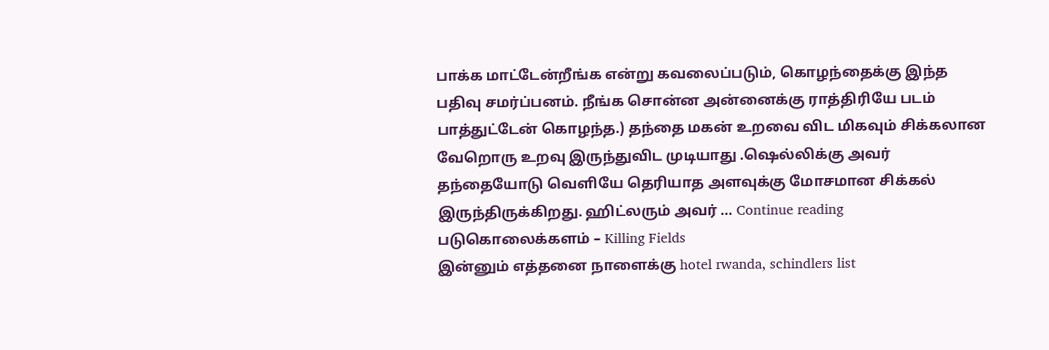பாக்க மாட்டேன்றீங்க என்று கவலைப்படும், கொழந்தைக்கு இந்த பதிவு சமர்ப்பனம். நீங்க சொன்ன அன்னைக்கு ராத்திரியே படம் பாத்துட்டேன் கொழந்த.) தந்தை மகன் உறவை விட மிகவும் சிக்கலான வேறொரு உறவு இருந்துவிட முடியாது .ஷெல்லிக்கு அவர் தந்தையோடு வெளியே தெரியாத அளவுக்கு மோசமான சிக்கல் இருந்திருக்கிறது. ஹிட்லரும் அவர் … Continue reading
படுகொலைக்களம் – Killing Fields
இன்னும் எத்தனை நாளைக்கு hotel rwanda, schindlers list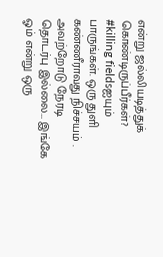என்று ஜல்லியடித்துக் கொண்டிருப்பீர்கள்? #killing fieldsஐயும் பாருங்கள். ஒரு துளி கண்ணீராவது நிச்சயம் . அவற்றோடு நேரடி தொடர்பு இல்லை… இங்கே ஓம் என்று ஒரு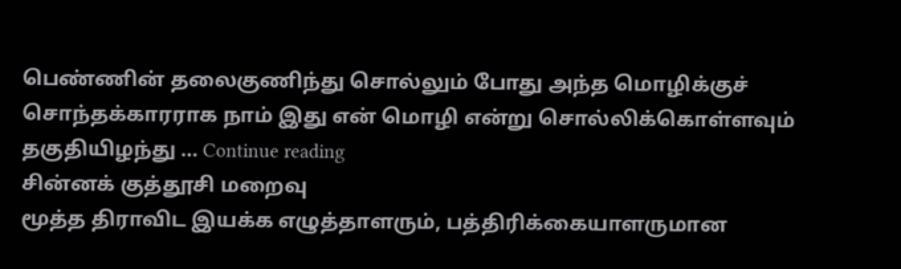பெண்ணின் தலைகுணிந்து சொல்லும் போது அந்த மொழிக்குச் சொந்தக்காரராக நாம் இது என் மொழி என்று சொல்லிக்கொள்ளவும் தகுதியிழந்து … Continue reading
சின்னக் குத்தூசி மறைவு
மூத்த திராவிட இயக்க எழுத்தாளரும், பத்திரிக்கையாளருமான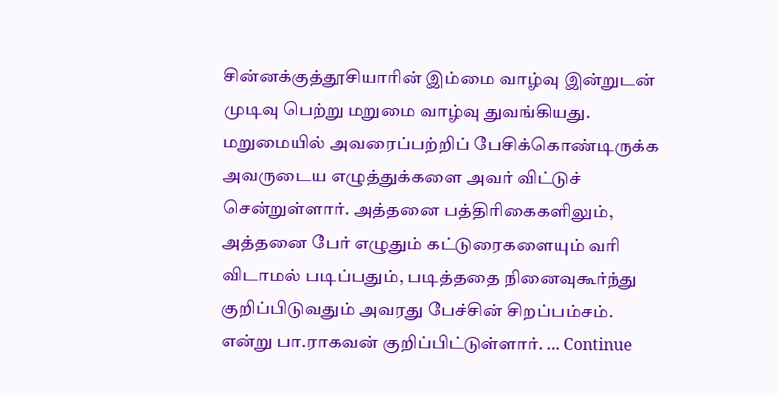சின்னக்குத்தூசியாரின் இம்மை வாழ்வு இன்றுடன் முடிவு பெற்று மறுமை வாழ்வு துவங்கியது. மறுமையில் அவரைப்பற்றிப் பேசிக்கொண்டிருக்க அவருடைய எழுத்துக்களை அவர் விட்டுச் சென்றுள்ளார். அத்தனை பத்திரிகைகளிலும், அத்தனை பேர் எழுதும் கட்டுரைகளையும் வரி விடாமல் படிப்பதும், படித்ததை நினைவுகூர்ந்து குறிப்பிடுவதும் அவரது பேச்சின் சிறப்பம்சம். என்று பா.ராகவன் குறிப்பிட்டுள்ளார். … Continue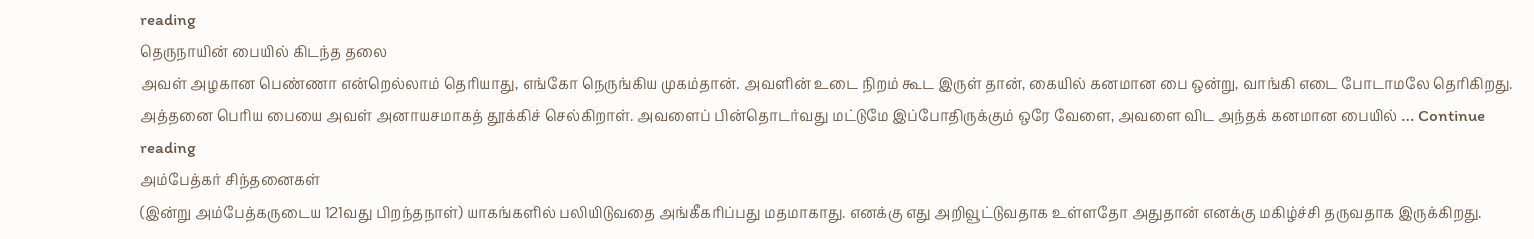reading
தெருநாயின் பையில் கிடந்த தலை
அவள் அழகான பெண்ணா என்றெல்லாம் தெரியாது, எங்கோ நெருங்கிய முகம்தான். அவளின் உடை நிறம் கூட இருள் தான், கையில் கனமான பை ஒன்று, வாங்கி எடை போடாமலே தெரிகிறது. அத்தனை பெரிய பையை அவள் அனாயசமாகத் தூக்கிச் செல்கிறாள். அவளைப் பின்தொடர்வது மட்டுமே இப்போதிருக்கும் ஒரே வேளை, அவளை விட அந்தக் கனமான பையில் … Continue reading
அம்பேத்கர் சிந்தனைகள்
(இன்று அம்பேத்கருடைய 121வது பிறந்தநாள்) யாகங்களில் பலியிடுவதை அங்கீகரிப்பது மதமாகாது. எனக்கு எது அறிவூட்டுவதாக உள்ளதோ அதுதான் எனக்கு மகிழ்ச்சி தருவதாக இருக்கிறது.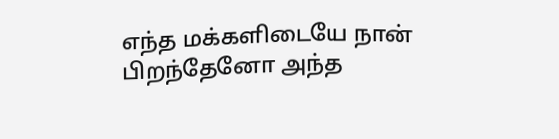எந்த மக்களிடையே நான் பிறந்தேனோ அந்த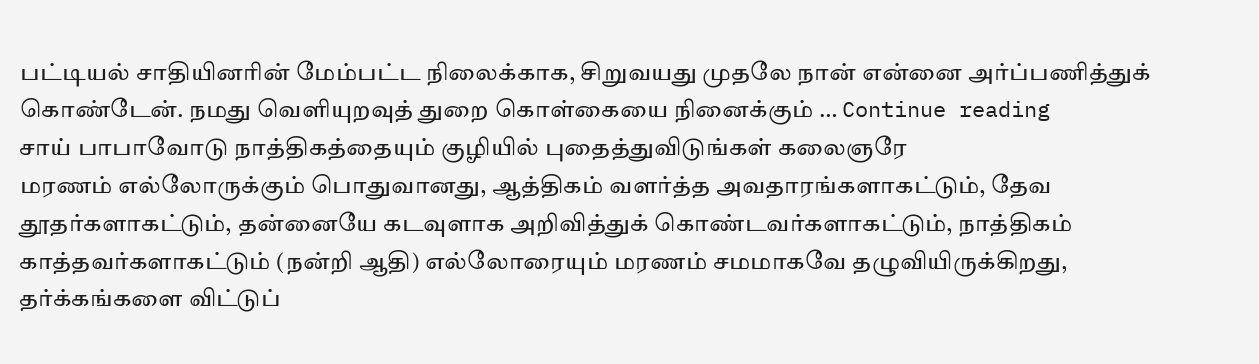பட்டியல் சாதியினரின் மேம்பட்ட நிலைக்காக, சிறுவயது முதலே நான் என்னை அர்ப்பணித்துக் கொண்டேன். நமது வெளியுறவுத் துறை கொள்கையை நினைக்கும் … Continue reading
சாய் பாபாவோடு நாத்திகத்தையும் குழியில் புதைத்துவிடுங்கள் கலைஞரே
மரணம் எல்லோருக்கும் பொதுவானது, ஆத்திகம் வளர்த்த அவதாரங்களாகட்டும், தேவ தூதர்களாகட்டும், தன்னையே கடவுளாக அறிவித்துக் கொண்டவர்களாகட்டும், நாத்திகம் காத்தவர்களாகட்டும் (நன்றி ஆதி) எல்லோரையும் மரணம் சமமாகவே தழுவியிருக்கிறது, தர்க்கங்களை விட்டுப்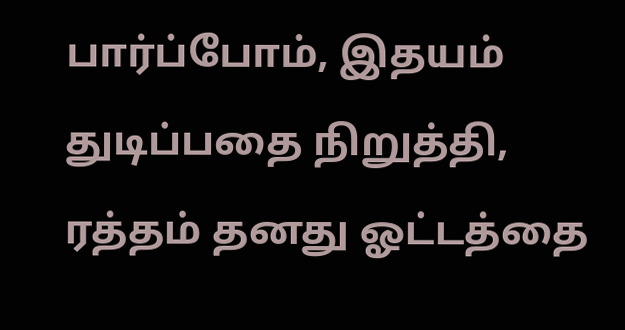பார்ப்போம், இதயம் துடிப்பதை நிறுத்தி, ரத்தம் தனது ஓட்டத்தை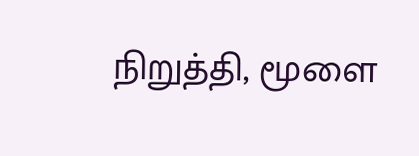நிறுத்தி, மூளை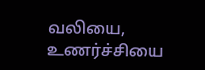வலியை, உணர்ச்சியை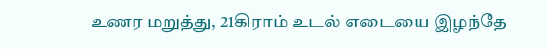உணர மறுத்து, 21கிராம் உடல் எடையை இழந்தே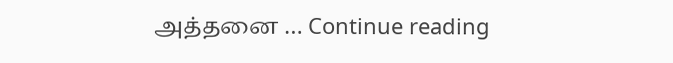அத்தனை … Continue reading